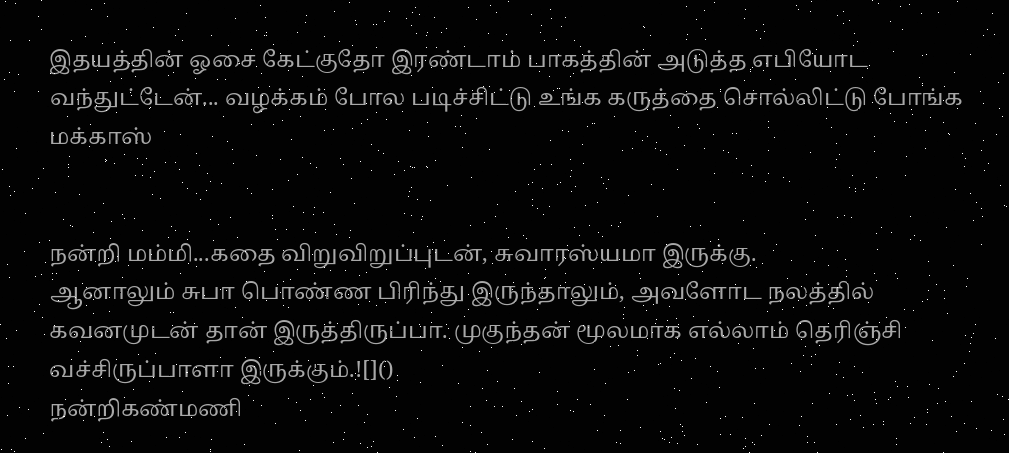இதயத்தின் ஓசை கேட்குதோ இரண்டாம் பாகத்தின் அடுத்த எபியோட வந்துட்டேன்... வழக்கம் போல படிச்சிட்டு உங்க கருத்தை சொல்லிட்டு போங்க மக்காஸ்


நன்றி மம்மி...கதை விறுவிறுப்புடன், சுவாரஸ்யமா இருக்கு.
ஆனாலும் சுபா பொண்ண பிரிந்து இருந்தாலும், அவளோட நலத்தில் கவனமுடன் தான் இருத்திருப்பா. முகுந்தன் மூலமாக எல்லாம் தெரிஞ்சி வச்சிருப்பாளா இருக்கும்.![]()
நன்றிகண்மணி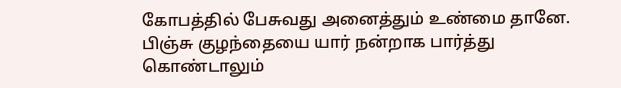கோபத்தில் பேசுவது அனைத்தும் உண்மை தானே. பிஞ்சு குழந்தையை யார் நன்றாக பார்த்து கொண்டாலும்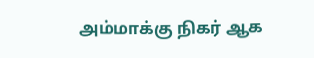அம்மாக்கு நிகர் ஆக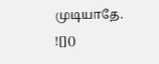முடியாதே.
![]()